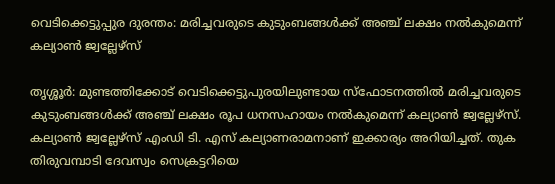വെടിക്കെട്ടുപ്പുര ദുരന്തം: മരിച്ചവരുടെ കുടുംബങ്ങള്‍ക്ക് അഞ്ച് ലക്ഷം നൽകുമെന്ന് കല്യാണ്‍ ജ്വല്ലേഴ്സ്

തൃശ്ശൂര്‍: മുണ്ടത്തിക്കോട് വെടിക്കെട്ടുപുരയിലുണ്ടായ സ്ഫോടനത്തിൽ മരിച്ചവരുടെ കുടുംബങ്ങള്‍ക്ക് അഞ്ച് ലക്ഷം രൂപ ധനസഹായം നല്‍കുമെന്ന് കല്യാണ്‍ ജ്വല്ലേഴ്‌സ്. കല്യാണ്‍ ജ്വല്ലേഴ്‌സ് എംഡി ടി. എസ് കല്യാണരാമനാണ് ഇക്കാര്യം അറിയിച്ചത്. തുക തിരുവമ്പാടി ദേവസ്വം സെക്രട്ടറിയെ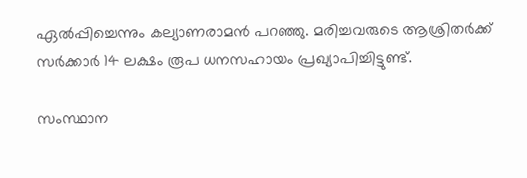ഏല്‍പ്പിച്ചെന്നും കല്യാണരാമന്‍ പറഞ്ഞു. മരിച്ചവരുടെ ആശ്രിതര്‍ക്ക് സർക്കാർ 14 ലക്ഷം രൂപ ധനസഹായം പ്രഖ്യാപിച്ചിട്ടുണ്ട്.

സംസ്ഥാന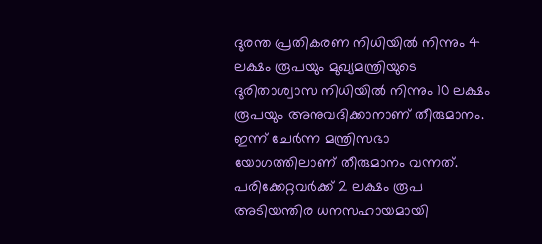ദുരന്ത പ്രതികരണ നിധിയില്‍ നിന്നും 4 ലക്ഷം രൂപയും മുഖ്യമന്ത്രിയുടെ ദുരിതാശ്വാസ നിധിയില്‍ നിന്നും 10 ലക്ഷം രൂപയും അനുവദിക്കാനാണ് തീരുമാനം. ഇന്ന് ചേര്‍ന്ന മന്ത്രിസഭാ യോഗത്തിലാണ് തീരുമാനം വന്നത്. പരിക്കേറ്റവര്‍ക്ക് 2 ലക്ഷം രൂപ അടിയന്തിര ധനസഹായമായി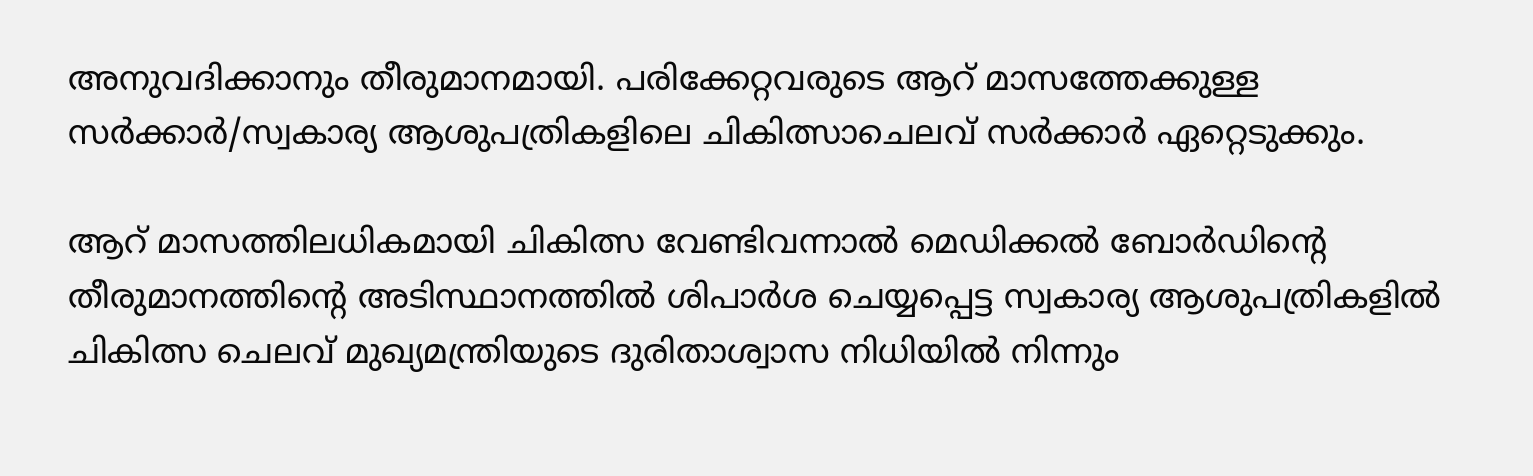അനുവദിക്കാനും തീരുമാനമായി. പരിക്കേറ്റവരുടെ ആറ് മാസത്തേക്കുള്ള സര്‍ക്കാര്‍/സ്വകാര്യ ആശുപത്രികളിലെ ചികിത്സാചെലവ് സര്‍ക്കാര്‍ ഏറ്റെടുക്കും.

ആറ് മാസത്തിലധികമായി ചികിത്സ വേണ്ടിവന്നാല്‍ മെഡിക്കല്‍ ബോര്‍ഡിന്റെ തീരുമാനത്തിന്റെ അടിസ്ഥാനത്തില്‍ ശിപാര്‍ശ ചെയ്യപ്പെട്ട സ്വകാര്യ ആശുപത്രികളില്‍ ചികിത്സ ചെലവ് മുഖ്യമന്ത്രിയുടെ ദുരിതാശ്വാസ നിധിയില്‍ നിന്നും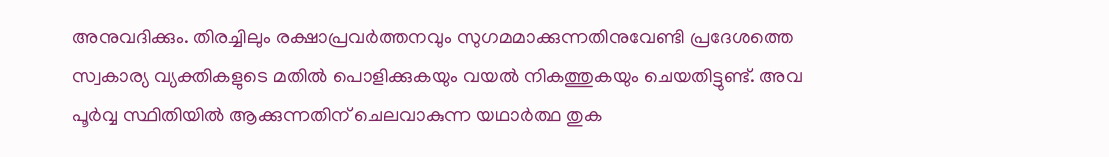അനുവദിക്കും. തിരച്ചിലും രക്ഷാപ്രവര്‍ത്തനവും സുഗമമാക്കുന്നതിനുവേണ്ടി പ്രദേശത്തെ സ്വകാര്യ വ്യക്തികളുടെ മതില്‍ പൊളിക്കുകയും വയല്‍ നികത്തുകയും ചെയതിട്ടുണ്ട്. അവ പൂര്‍വ്വ സ്ഥിതിയില്‍ ആക്കുന്നതിന് ചെലവാകുന്ന യഥാര്‍ത്ഥ തുക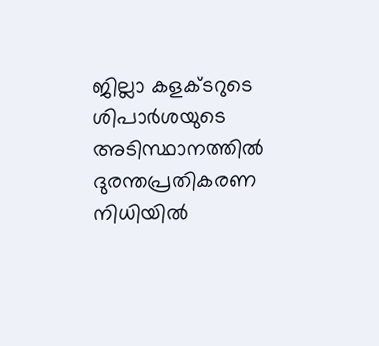ജില്ലാ കളക്ടറുടെ ശിപാര്‍ശയുടെ അടിസ്ഥാനത്തില്‍ ദുരന്തപ്രതികരണ നിധിയില്‍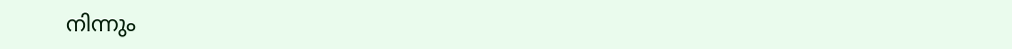നിന്നും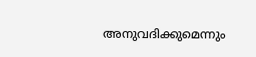അനുവദിക്കുമെന്നും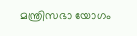മന്ത്രിസഭാ യോഗം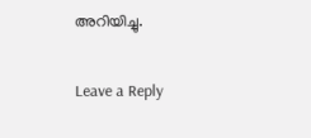അറിയിച്ചു.

Leave a Reply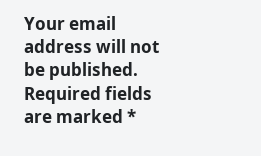Your email address will not be published. Required fields are marked *